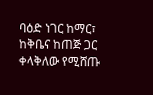ባዕድ ነገር ከማር፣ ከቅቤና ከጠጅ ጋር ቀላቅለው የሚሸጡ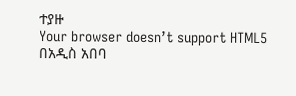ተያዙ
Your browser doesn’t support HTML5
በአዲስ አበባ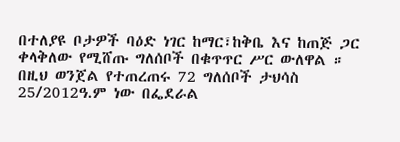በተለያዩ ቦታዎች ባዕድ ነገር ከማር፣ከቅቤ እና ከጠጅ ጋር ቀላቅለው የሚሸጡ ግለሰቦች በቁጥጥር ሥር ውለዋል ።
በዚህ ወንጀል የተጠረጠሩ 72 ግለሰቦች ታህሳስ 25/2012ዓ.ም ነው በፌደራል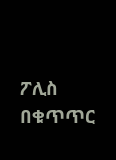ፖሊስ በቁጥጥር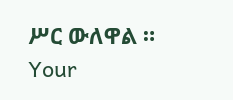ሥር ውለዋል ።
Your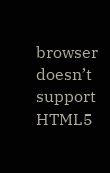browser doesn’t support HTML5